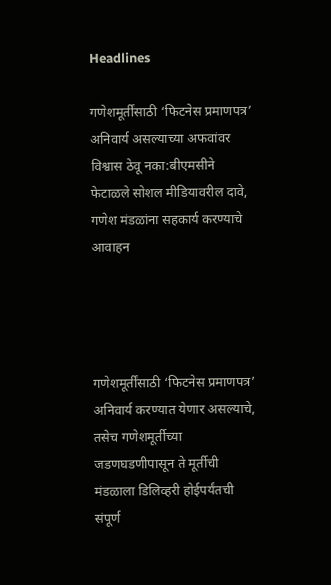Headlines

गणेशमूर्तींसाठी ‘फिटनेस प्रमाणपत्र’ अनिवार्य असल्याच्या अफवांवर विश्वास ठेवू नका:बीएमसीने फेटाळले सोशल मीडियावरील दावे, गणेश मंडळांना सहकार्य करण्याचे आवाहन




गणेशमूर्तींसाठी ‘फिटनेस प्रमाणपत्र’ अनिवार्य करण्यात येणार असल्याचे, तसेच गणेशमूर्तीच्या जडणघडणीपासून ते मूर्तीची मंडळाला डिलिव्हरी होईपर्यंतची संपूर्ण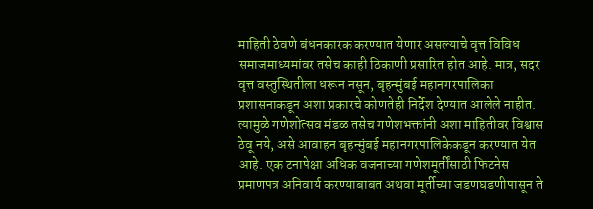माहिती ठेवणे बंधनकारक करण्यात येणार असल्याचे वृत्त विविध समाजमाध्यमांवर तसेच काही ठिकाणी प्रसारित होत आहे. मात्र, सदर वृत्त वस्तुस्थितीला धरून नसून, बृहन्मुंबई महानगरपालिका प्रशासनाकडून अशा प्रकारचे कोणतेही निर्देश देण्यात आलेले नाहीत. त्यामुळे गणेशोत्सव मंडळ तसेच गणेशभक्तांनी अशा माहितीवर विश्वास ठेवू नये, असे आवाहन बृहन्मुंबई महानगरपालिकेकडून करण्यात येत आहे. एक टनापेक्षा अधिक वजनाच्या गणेशमूर्तींसाठी फिटनेस प्रमाणपत्र अनिवार्य करण्याबाबत अथवा मूर्तीच्या जडणघडणीपासून ते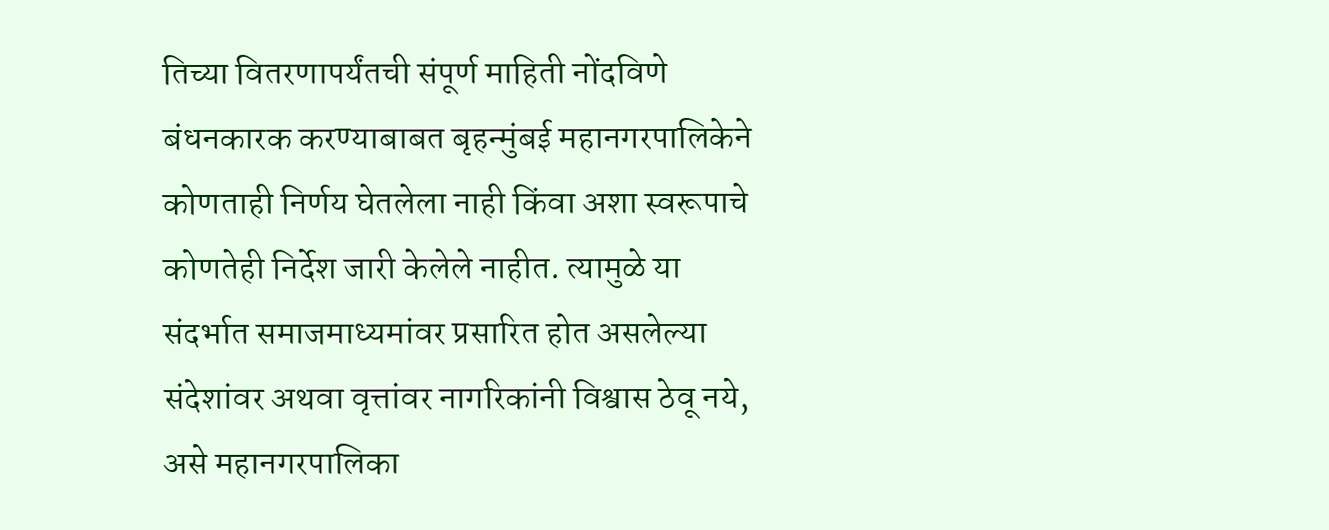तिच्या वितरणापर्यंतची संपूर्ण माहिती नोंदविणे बंधनकारक करण्याबाबत बृहन्मुंबई महानगरपालिकेने कोणताही निर्णय घेतलेला नाही किंवा अशा स्वरूपाचे कोणतेही निर्देश जारी केलेले नाहीत. त्यामुळे या संदर्भात समाजमाध्यमांवर प्रसारित होत असलेल्या संदेशांवर अथवा वृत्तांवर नागरिकांनी विश्वास ठेवू नये, असे महानगरपालिका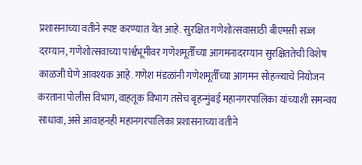प्रशासनाच्या वतीने स्पष्ट करण्यात येत आहे. सुरक्षित गणेशोत्सवासाठी बीएमसी सज्ज दरम्यान, गणेशोत्सवाच्या पार्श्वभूमीवर गणेशमूर्तींच्या आगमनादरम्यान सुरक्षिततेची विशेष काळजी घेणे आवश्यक आहे. गणेश मंडळांनी गणेशमूर्तींच्या आगमन सोहळ्याचे नियोजन करताना पोलीस विभाग, वाहतूक विभाग तसेच बृहन्मुंबई महानगरपालिका यांच्याशी समन्वय साधावा, असे आवाहनही महानगरपालिका प्रशासनाच्या वतीने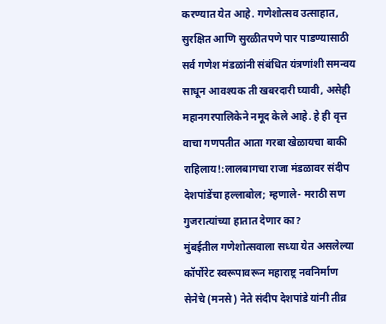करण्यात येत आहे. गणेशोत्सव उत्साहात, सुरक्षित आणि सुरळीतपणे पार पाडण्यासाठी सर्व गणेश मंडळांनी संबंधित यंत्रणांशी समन्वय साधून आवश्यक ती खबरदारी घ्यावी, असेही महानगरपालिकेने नमूद केले आहे. हे ही वृत्त वाचा गणपतीत आता गरबा खेळायचा बाकी राहिलाय!:लालबागचा राजा मंडळावर संदीप देशपांडेंचा हल्लाबोल; म्हणाले- मराठी सण गुजरात्यांच्या हातात देणार का?
मुंबईतील गणेशोत्सवाला सध्या येत असलेल्या कॉर्पोरेट स्वरूपावरून महाराष्ट्र नवनिर्माण सेनेचे (मनसे) नेते संदीप देशपांडे यांनी तीव्र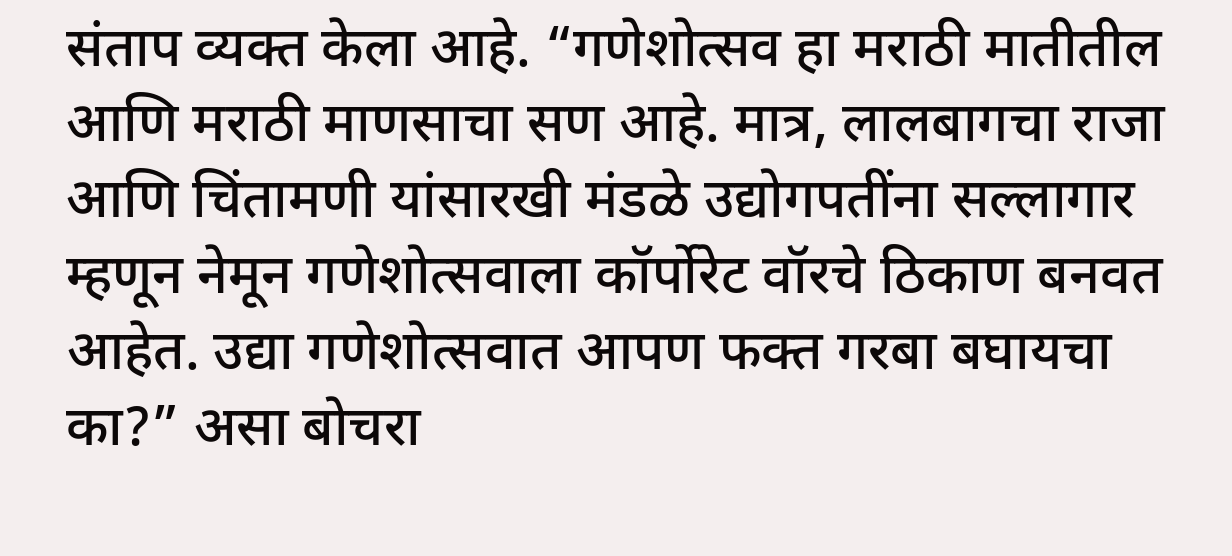संताप व्यक्त केला आहे. “गणेशोत्सव हा मराठी मातीतील आणि मराठी माणसाचा सण आहे. मात्र, लालबागचा राजा आणि चिंतामणी यांसारखी मंडळे उद्योगपतींना सल्लागार म्हणून नेमून गणेशोत्सवाला कॉर्पोरेट वॉरचे ठिकाण बनवत आहेत. उद्या गणेशोत्सवात आपण फक्त गरबा बघायचा का?” असा बोचरा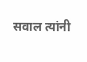सवाल त्यांनी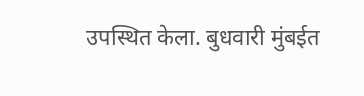उपस्थित केला. बुधवारी मुंबईत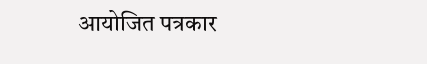आयोजित पत्रकार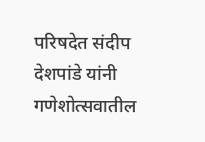परिषदेत संदीप देशपांडे यांनी गणेशोत्सवातील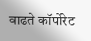वाढते कॉर्पोरेट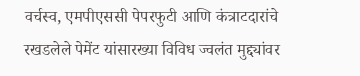वर्चस्व, एमपीएससी पेपरफुटी आणि कंत्राटदारांचे रखडलेले पेमेंट यांसारख्या विविध ज्वलंत मुद्द्यांवर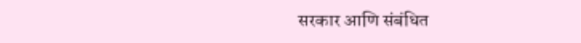सरकार आणि संबंधित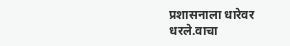प्रशासनाला धारेवर धरले.वाचा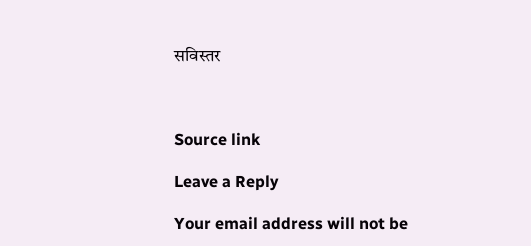सविस्तर



Source link

Leave a Reply

Your email address will not be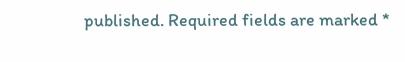published. Required fields are marked *